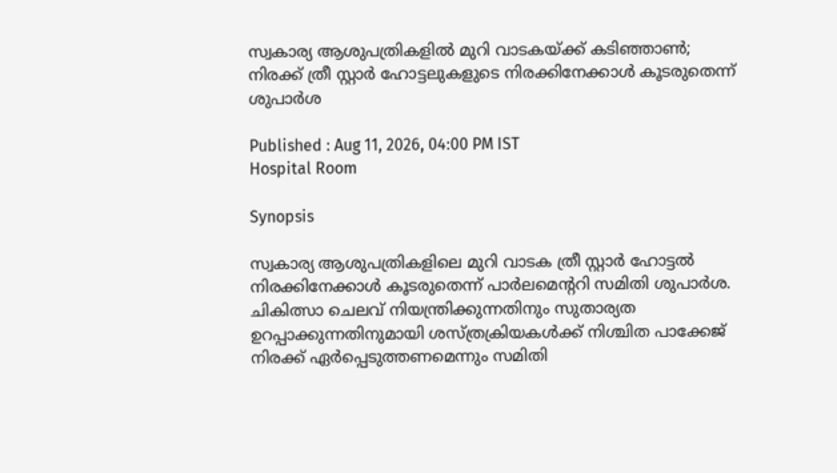സ്വകാര്യ ആശുപത്രികളിൽ മുറി വാടകയ്ക്ക് കടിഞ്ഞാണ്‍; നിരക്ക് ത്രീ സ്റ്റാര്‍ ഹോട്ടലുകളുടെ നിരക്കിനേക്കാള്‍ കൂടരുതെന്ന് ശുപാര്‍ശ

Published : Aug 11, 2026, 04:00 PM IST
Hospital Room

Synopsis

സ്വകാര്യ ആശുപത്രികളിലെ മുറി വാടക ത്രീ സ്റ്റാര്‍ ഹോട്ടല്‍ നിരക്കിനേക്കാള്‍ കൂടരുതെന്ന് പാര്‍ലമെന്ററി സമിതി ശുപാര്‍ശ. ചികിത്സാ ചെലവ് നിയന്ത്രിക്കുന്നതിനും സുതാര്യത ഉറപ്പാക്കുന്നതിനുമായി ശസ്ത്രക്രിയകള്‍ക്ക് നിശ്ചിത പാക്കേജ് നിരക്ക് ഏര്‍പ്പെടുത്തണമെന്നും സമിതി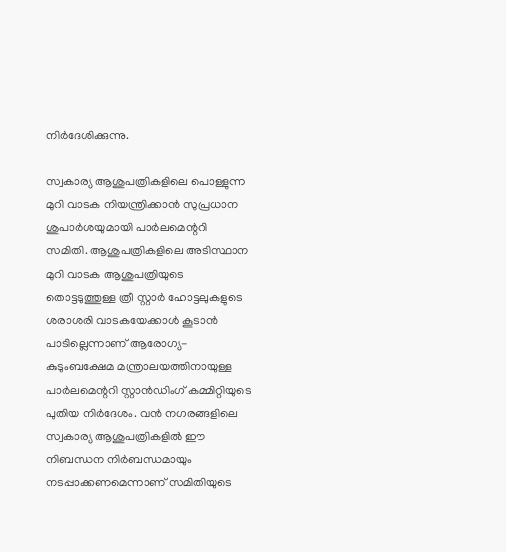നിര്‍ദേശിക്കുന്നു.

സ്വകാര്യ ആശുപത്രികളിലെ പൊള്ളുന്ന മുറി വാടക നിയന്ത്രിക്കാന്‍ സുപ്രധാന ശുപാര്‍ശയുമായി പാര്‍ലമെന്ററി സമിതി. ആശുപത്രികളിലെ അടിസ്ഥാന മുറി വാടക ആശുപത്രിയുടെ തൊട്ടടുത്തുള്ള ത്രീ സ്റ്റാര്‍ ഹോട്ടലുകളുടെ ശരാശരി വാടകയേക്കാള്‍ കൂടാന്‍ പാടില്ലെന്നാണ് ആരോഗ്യ-കുടുംബക്ഷേമ മന്ത്രാലയത്തിനായുള്ള പാര്‍ലമെന്ററി സ്റ്റാന്‍ഡിംഗ് കമ്മിറ്റിയുടെ പുതിയ നിര്‍ദേശം. വന്‍ നഗരങ്ങളിലെ സ്വകാര്യ ആശുപത്രികളില്‍ ഈ നിബന്ധന നിര്‍ബന്ധമായും നടപ്പാക്കണമെന്നാണ് സമിതിയുടെ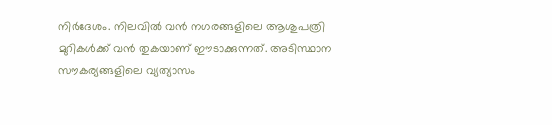നിര്‍ദേശം. നിലവില്‍ വന്‍ നഗരങ്ങളിലെ ആശുപത്രി മുറികള്‍ക്ക് വന്‍ തുകയാണ് ഈടാക്കുന്നത്. അടിസ്ഥാന സൗകര്യങ്ങളിലെ വ്യത്യാസം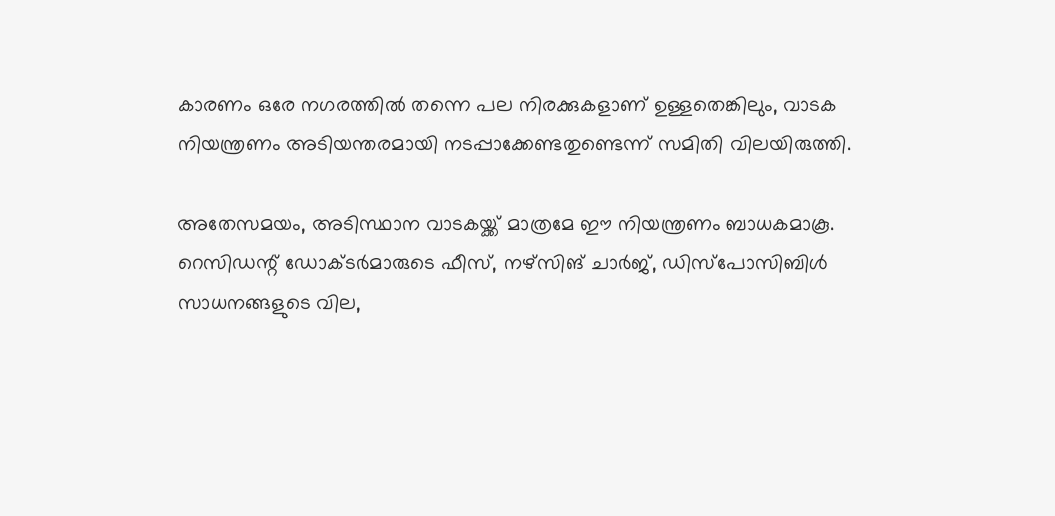കാരണം ഒരേ നഗരത്തില്‍ തന്നെ പല നിരക്കുകളാണ് ഉള്ളതെങ്കിലും, വാടക നിയന്ത്രണം അടിയന്തരമായി നടപ്പാക്കേണ്ടതുണ്ടെന്ന് സമിതി വിലയിരുത്തി.

അതേസമയം, അടിസ്ഥാന വാടകയ്ക്ക് മാത്രമേ ഈ നിയന്ത്രണം ബാധകമാകൂ. റെസിഡന്റ് ഡോക്ടര്‍മാരുടെ ഫീസ്, നഴ്സിങ് ചാര്‍ജ്, ഡിസ്‌പോസിബിള്‍ സാധനങ്ങളുടെ വില,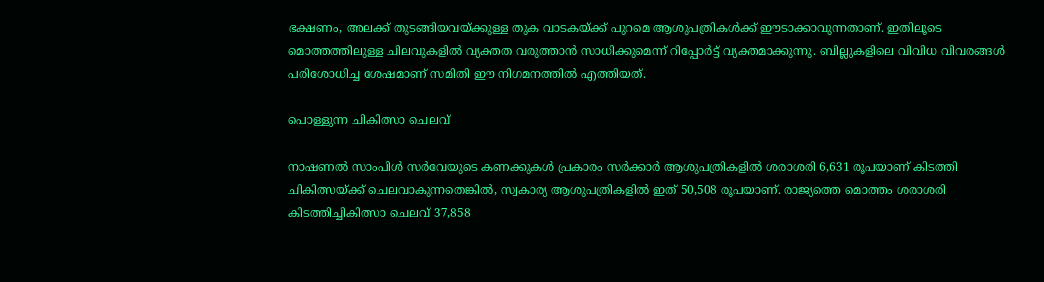ഭക്ഷണം, അലക്ക് തുടങ്ങിയവയ്ക്കുള്ള തുക വാടകയ്ക്ക് പുറമെ ആശുപത്രികള്‍ക്ക് ഈടാക്കാവുന്നതാണ്. ഇതിലൂടെ മൊത്തത്തിലുള്ള ചിലവുകളില്‍ വ്യക്തത വരുത്താന്‍ സാധിക്കുമെന്ന് റിപ്പോര്‍ട്ട് വ്യക്തമാക്കുന്നു. ബില്ലുകളിലെ വിവിധ വിവരങ്ങള്‍ പരിശോധിച്ച ശേഷമാണ് സമിതി ഈ നിഗമനത്തില്‍ എത്തിയത്.

പൊള്ളുന്ന ചികിത്സാ ചെലവ്

നാഷണല്‍ സാംപിള്‍ സര്‍വേയുടെ കണക്കുകള്‍ പ്രകാരം സര്‍ക്കാര്‍ ആശുപത്രികളില്‍ ശരാശരി 6,631 രൂപയാണ് കിടത്തി ചികിത്സയ്ക്ക് ചെലവാകുന്നതെങ്കില്‍, സ്വകാര്യ ആശുപത്രികളില്‍ ഇത് 50,508 രൂപയാണ്. രാജ്യത്തെ മൊത്തം ശരാശരി കിടത്തിച്ചികിത്സാ ചെലവ് 37,858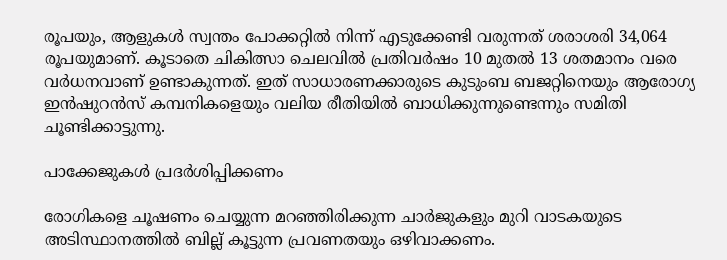രൂപയും, ആളുകള്‍ സ്വന്തം പോക്കറ്റില്‍ നിന്ന് എടുക്കേണ്ടി വരുന്നത് ശരാശരി 34,064 രൂപയുമാണ്. കൂടാതെ ചികിത്സാ ചെലവില്‍ പ്രതിവര്‍ഷം 10 മുതല്‍ 13 ശതമാനം വരെ വര്‍ധനവാണ് ഉണ്ടാകുന്നത്. ഇത് സാധാരണക്കാരുടെ കുടുംബ ബജറ്റിനെയും ആരോഗ്യ ഇന്‍ഷുറന്‍സ് കമ്പനികളെയും വലിയ രീതിയില്‍ ബാധിക്കുന്നുണ്ടെന്നും സമിതി ചൂണ്ടിക്കാട്ടുന്നു.

പാക്കേജുകള്‍ പ്രദര്‍ശിപ്പിക്കണം

രോഗികളെ ചൂഷണം ചെയ്യുന്ന മറഞ്ഞിരിക്കുന്ന ചാര്‍ജുകളും മുറി വാടകയുടെ അടിസ്ഥാനത്തില്‍ ബില്ല് കൂട്ടുന്ന പ്രവണതയും ഒഴിവാക്കണം.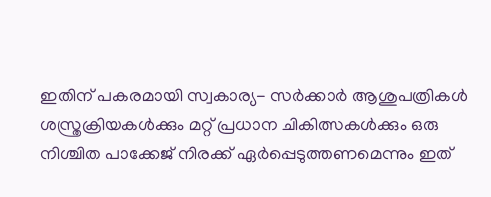ഇതിന് പകരമായി സ്വകാര്യ- സര്‍ക്കാര്‍ ആശുപത്രികള്‍ ശസ്ത്രക്രിയകള്‍ക്കും മറ്റ് പ്രധാന ചികിത്സകള്‍ക്കും ഒരു നിശ്ചിത പാക്കേജ് നിരക്ക് ഏര്‍പ്പെടുത്തണമെന്നും ഇത്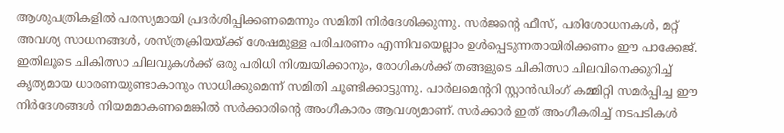ആശുപത്രികളില്‍ പരസ്യമായി പ്രദര്‍ശിപ്പിക്കണമെന്നും സമിതി നിര്‍ദേശിക്കുന്നു. സര്‍ജന്റെ ഫീസ്, പരിശോധനകള്‍, മറ്റ് അവശ്യ സാധനങ്ങള്‍, ശസ്ത്രക്രിയയ്ക്ക് ശേഷമുള്ള പരിചരണം എന്നിവയെല്ലാം ഉള്‍പ്പെടുന്നതായിരിക്കണം ഈ പാക്കേജ്. ഇതിലൂടെ ചികിത്സാ ചിലവുകള്‍ക്ക് ഒരു പരിധി നിശ്ചയിക്കാനും, രോഗികള്‍ക്ക് തങ്ങളുടെ ചികിത്സാ ചിലവിനെക്കുറിച്ച് കൃത്യമായ ധാരണയുണ്ടാകാനും സാധിക്കുമെന്ന് സമിതി ചൂണ്ടിക്കാട്ടുന്നു. പാര്‍ലമെന്ററി സ്റ്റാന്‍ഡിംഗ് കമ്മിറ്റി സമര്‍പ്പിച്ച ഈ നിര്‍ദേശങ്ങള്‍ നിയമമാകണമെങ്കില്‍ സര്‍ക്കാരിന്റെ അംഗീകാരം ആവശ്യമാണ്. സര്‍ക്കാര്‍ ഇത് അംഗീകരിച്ച് നടപടികള്‍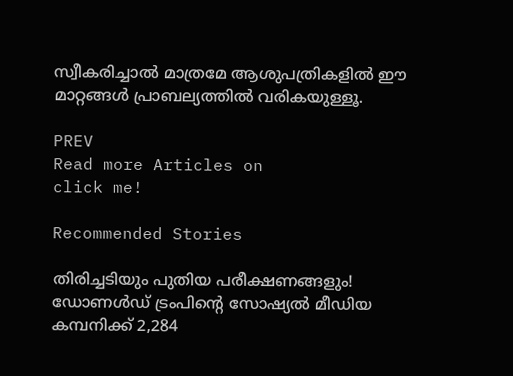സ്വീകരിച്ചാല്‍ മാത്രമേ ആശുപത്രികളില്‍ ഈ മാറ്റങ്ങള്‍ പ്രാബല്യത്തില്‍ വരികയുള്ളൂ.

PREV
Read more Articles on
click me!

Recommended Stories

തിരിച്ചടിയും പുതിയ പരീക്ഷണങ്ങളും! ഡോണള്‍ഡ് ട്രംപിന്റെ സോഷ്യല്‍ മീഡിയ കമ്പനിക്ക് 2,284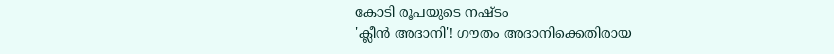കോടി രൂപയുടെ നഷ്ടം
'ക്ലീൻ അദാനി'! ഗൗതം അദാനിക്കെതിരായ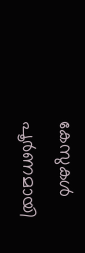കേസുകൾ പൂ‍‌ർണമായി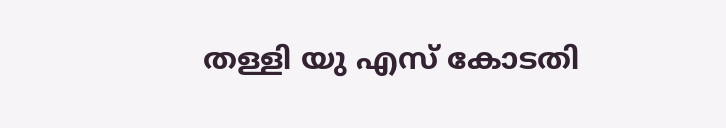തള്ളി യു എസ് കോടതി